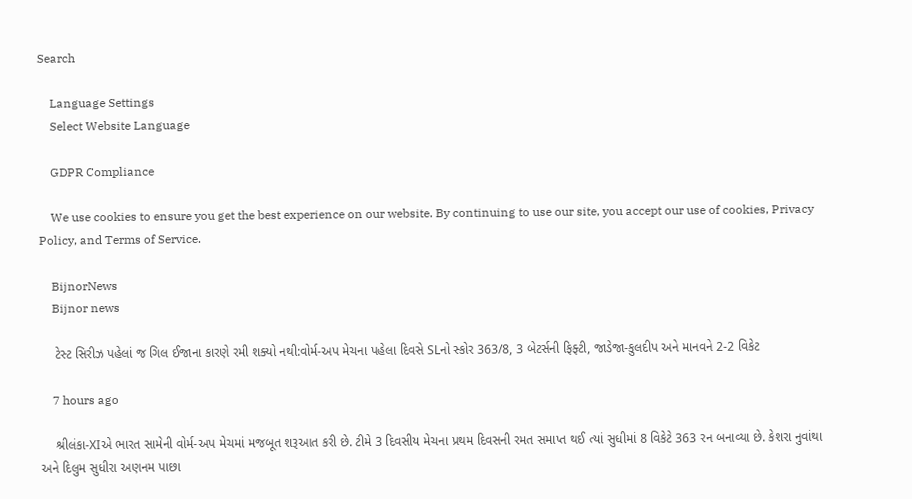Search

    Language Settings
    Select Website Language

    GDPR Compliance

    We use cookies to ensure you get the best experience on our website. By continuing to use our site, you accept our use of cookies, Privacy Policy, and Terms of Service.

    BijnorNews
    Bijnor news

    ટેસ્ટ સિરીઝ પહેલાં જ ગિલ ઈજાના કારણે રમી શક્યો નથી:વોર્મ-અપ મેચના પહેલા દિવસે SLનો સ્કોર 363/8, 3 બેટર્સની ફિફ્ટી, જાડેજા-કુલદીપ અને માનવને 2-2 વિકેટ

    7 hours ago

    શ્રીલંકા-XIએ ભારત સામેની વોર્મ-અપ મેચમાં મજબૂત શરૂઆત કરી છે. ટીમે 3 દિવસીય મેચના પ્રથમ દિવસની રમત સમાપ્ત થઈ ત્યાં સુધીમાં 8 વિકેટે 363 રન બનાવ્યા છે. કેશરા નુવાંથા અને દિલુમ સુધીરા અણનમ પાછા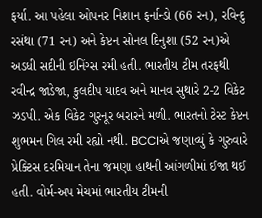ફર્યા. આ પહેલા ઓપનર નિશાન ફર્નાન્ડો (66 રન), રવિન્દુ રસંથા (71 રન) અને કેપ્ટન સોનલ દિનુશા (52 રન)એ અડધી સદીની ઇનિંગ્સ રમી હતી. ભારતીય ટીમ તરફથી રવીન્દ્ર જાડેજા, કુલદીપ યાદવ અને માનવ સુથારે 2-2 વિકેટ ઝડપી. એક વિકેટ ગુરનૂર બરારને મળી. ભારતનો ટેસ્ટ કેપ્ટન શુભમન ગિલ રમી રહ્યો નથી. BCCIએ જણાવ્યું કે ગુરુવારે પ્રેક્ટિસ દરમિયાન તેના જમણા હાથની આંગળીમાં ઈજા થઈ હતી. વોર્મ-અપ મેચમાં ભારતીય ટીમની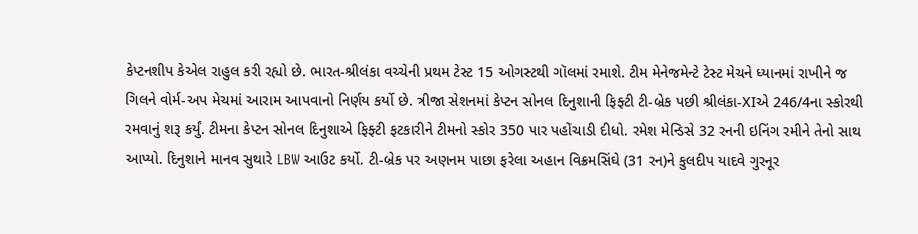કેપ્ટનશીપ કેએલ રાહુલ કરી રહ્યો છે. ભારત-શ્રીલંકા વચ્ચેની પ્રથમ ટેસ્ટ 15 ઓગસ્ટથી ગૉલમાં રમાશે. ટીમ મેનેજમેન્ટે ટેસ્ટ મેચને ધ્યાનમાં રાખીને જ ગિલને વોર્મ-અપ મેચમાં આરામ આપવાનો નિર્ણય કર્યો છે. ત્રીજા સેશનમાં કેપ્ટન સોનલ દિનુશાની ફિફ્ટી ટી-બ્રેક પછી શ્રીલંકા-XIએ 246/4ના સ્કોરથી રમવાનું શરૂ કર્યું. ટીમના કેપ્ટન સોનલ દિનુશાએ ફિફ્ટી ફટકારીને ટીમનો સ્કોર 350 પાર પહોંચાડી દીધો. રમેશ મેન્ડિસે 32 રનની ઇનિંગ રમીને તેનો સાથ આપ્યો. દિનુશાને માનવ સુથારે LBW આઉટ કર્યો. ટી-બ્રેક પર અણનમ પાછા ફરેલા અહાન વિક્રમસિંઘે (31 રન)ને કુલદીપ યાદવે ગુરનૂર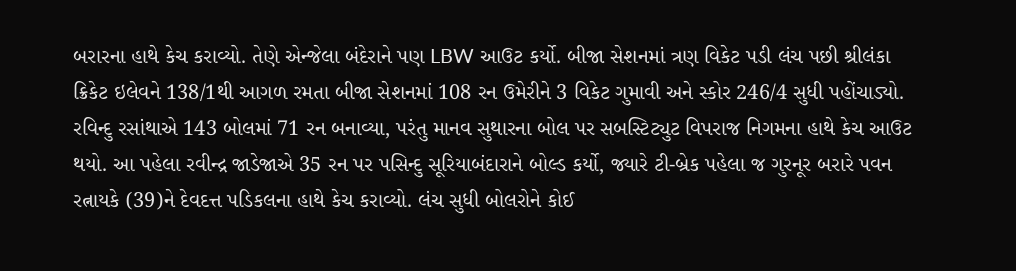બરારના હાથે કેચ કરાવ્યો. તેણે એન્જેલા બંદેરાને પણ LBW આઉટ કર્યો. બીજા સેશનમાં ત્રણ વિકેટ પડી લંચ પછી શ્રીલંકા ક્રિકેટ ઇલેવને 138/1થી આગળ રમતા બીજા સેશનમાં 108 રન ઉમેરીને 3 વિકેટ ગુમાવી અને સ્કોર 246/4 સુધી પહોંચાડ્યો. રવિન્દુ રસાંથાએ 143 બોલમાં 71 રન બનાવ્યા, પરંતુ માનવ સુથારના બોલ પર સબસ્ટિટ્યુટ વિપરાજ નિગમના હાથે કેચ આઉટ થયો. આ પહેલા રવીન્દ્ર જાડેજાએ 35 રન પર પસિન્દુ સૂરિયાબંદારાને બોલ્ડ કર્યો, જ્યારે ટી-બ્રેક પહેલા જ ગુરનૂર બરારે પવન રત્નાયકે (39)ને દેવદત્ત પડિકલના હાથે કેચ કરાવ્યો. લંચ સુધી બોલરોને કોઈ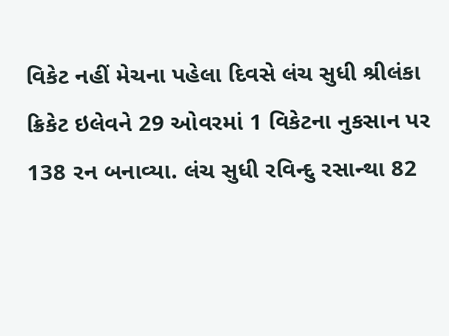વિકેટ નહીં મેચના પહેલા દિવસે લંચ સુધી શ્રીલંકા ક્રિકેટ ઇલેવને 29 ઓવરમાં 1 વિકેટના નુકસાન પર 138 રન બનાવ્યા. લંચ સુધી રવિન્દુ રસાન્થા 82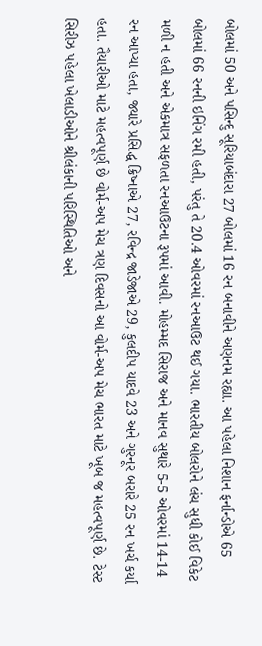બોલમાં 50 અને પસિન્દુ સૂરિયાબંદારા 27 બોલમાં 16 રન બનાવીને અણનમ રહ્યા. આ પહેલા નિશાન ફર્નાન્ડોએ 65 બોલમાં 66 રનની ઇનિંગ રમી હતી, પરંતુ તે 20.4 ઓવરમાં રનઆઉટ થઈ ગયા. ભારતીય બોલરોને લંચ સુધી કોઈ વિકેટ મળી ન હતી અને એકમાત્ર સફળતા રનઆઉટના રૂપમાં આવી. મોહમ્મદ સિરાજ અને માનવ સુથારે 5-5 ઓવરમાં 14-14 રન આપ્યા હતા, જ્યારે પ્રસિદ્ધ ક્રિષ્નાએ 27, રવિન્દ્ર જાડેજાએ 29, કુલદીપ યાદવે 23 અને ગુરનૂર બરારે 25 રન ખર્ચ કર્યા હતા. તૈયારીઓ માટે મહત્વપૂર્ણ છે વોર્મ-અપ મેચ ત્રણ દિવસનો આ વોર્મ-અપ મેચ ભારત માટે ખૂબ જ મહત્વપૂર્ણ છે. ટેસ્ટ સિરીઝ પહેલા ખેલાડીઓને શ્રીલંકાની પરિસ્થિતિઓ અને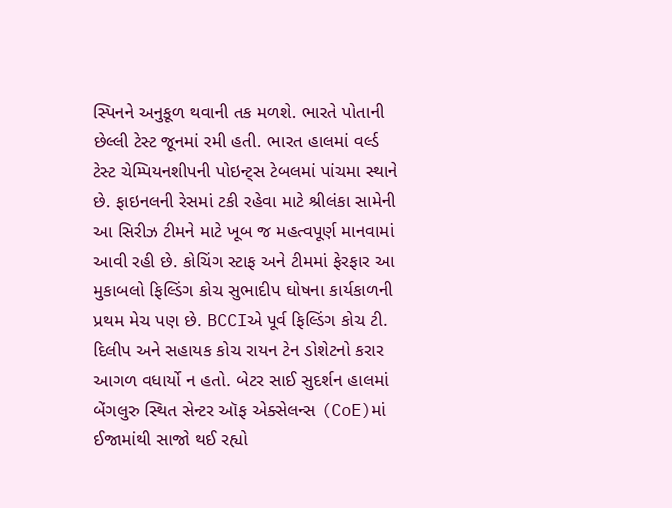સ્પિનને અનુકૂળ થવાની તક મળશે. ભારતે પોતાની છેલ્લી ટેસ્ટ જૂનમાં રમી હતી. ભારત હાલમાં વર્લ્ડ ટેસ્ટ ચેમ્પિયનશીપની પોઇન્ટ્સ ટેબલમાં પાંચમા સ્થાને છે. ફાઇનલની રેસમાં ટકી રહેવા માટે શ્રીલંકા સામેની આ સિરીઝ ટીમને માટે ખૂબ જ મહત્વપૂર્ણ માનવામાં આવી રહી છે. કોચિંગ સ્ટાફ અને ટીમમાં ફેરફાર આ મુકાબલો ફિલ્ડિંગ કોચ સુભાદીપ ઘોષના કાર્યકાળની પ્રથમ મેચ પણ છે. BCCIએ પૂર્વ ફિલ્ડિંગ કોચ ટી. દિલીપ અને સહાયક કોચ રાયન ટેન ડોશેટનો કરાર આગળ વધાર્યો ન હતો. બેટર સાઈ સુદર્શન હાલમાં બેંગલુરુ સ્થિત સેન્ટર ઑફ એક્સેલન્સ (CoE)માં ઈજામાંથી સાજો થઈ રહ્યો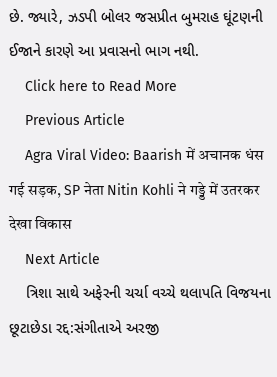છે. જ્યારે, ઝડપી બોલર જસપ્રીત બુમરાહ ઘૂંટણની ઈજાને કારણે આ પ્રવાસનો ભાગ નથી.
    Click here to Read More
    Previous Article
    Agra Viral Video: Baarish में अचानक धंस गई सड़क, SP नेता Nitin Kohli ने गड्डे में उतरकर देखा विकास
    Next Article
    ત્રિશા સાથે અફેરની ચર્ચા વચ્ચે થલાપતિ વિજયના છૂટાછેડા રદ્દ:સંગીતાએ અરજી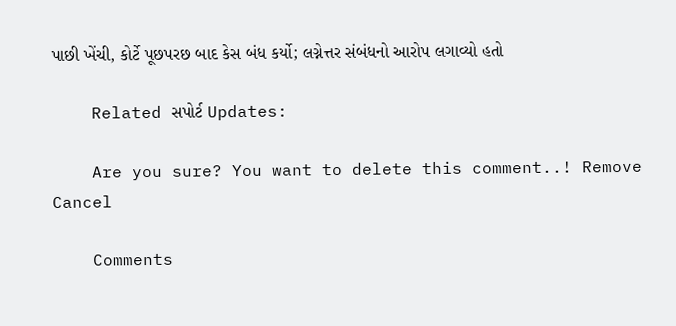પાછી ખેંચી, કોર્ટે પૂછપરછ બાદ કેસ બંધ કર્યો; લગ્નેત્તર સંબંધનો આરોપ લગાવ્યો હતો

    Related સપોર્ટ Updates:

    Are you sure? You want to delete this comment..! Remove Cancel

    Comments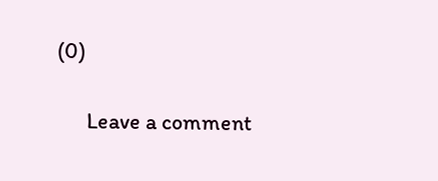(0)

      Leave a comment